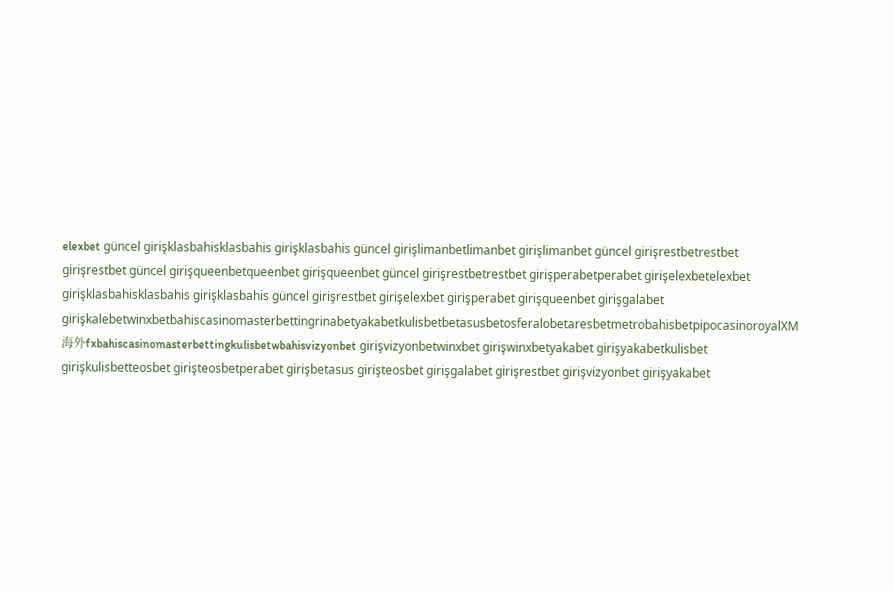elexbet güncel girişklasbahisklasbahis girişklasbahis güncel girişlimanbetlimanbet girişlimanbet güncel girişrestbetrestbet girişrestbet güncel girişqueenbetqueenbet girişqueenbet güncel girişrestbetrestbet girişperabetperabet girişelexbetelexbet girişklasbahisklasbahis girişklasbahis güncel girişrestbet girişelexbet girişperabet girişqueenbet girişgalabet girişkalebetwinxbetbahiscasinomasterbettingrinabetyakabetkulisbetbetasusbetosferalobetaresbetmetrobahisbetpipocasinoroyalXM海外fxbahiscasinomasterbettingkulisbetwbahisvizyonbet girişvizyonbetwinxbet girişwinxbetyakabet girişyakabetkulisbet girişkulisbetteosbet girişteosbetperabet girişbetasus girişteosbet girişgalabet girişrestbet girişvizyonbet girişyakabet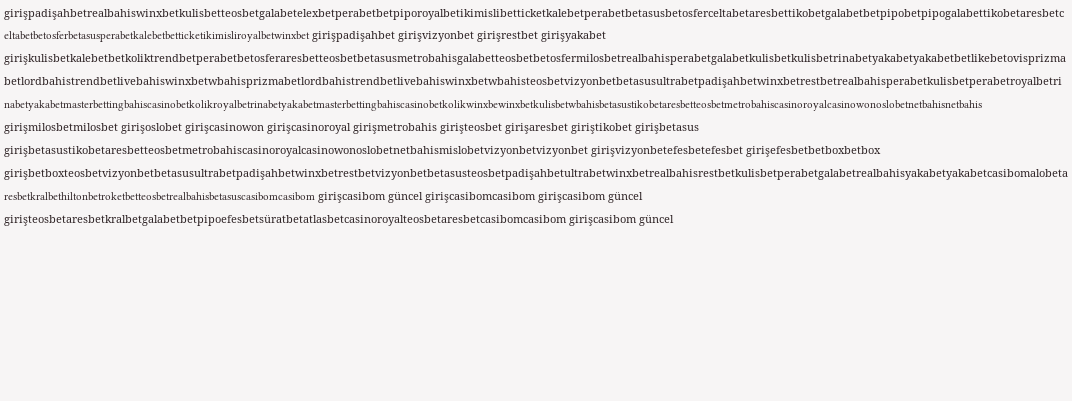girişpadişahbetrealbahiswinxbetkulisbetteosbetgalabetelexbetperabetbetpiporoyalbetikimislibetticketkalebetperabetbetasusbetosferceltabetaresbettikobetgalabetbetpipobetpipogalabettikobetaresbetceltabetbetosferbetasusperabetkalebetbetticketikimisliroyalbetwinxbet girişpadişahbet girişvizyonbet girişrestbet girişyakabet girişkulisbetkalebetbetkoliktrendbetperabetbetosferaresbetteosbetbetasusmetrobahisgalabetteosbetbetosfermilosbetrealbahisperabetgalabetkulisbetkulisbetrinabetyakabetyakabetbetlikebetovisprizmabetlordbahistrendbetlivebahiswinxbetwbahisprizmabetlordbahistrendbetlivebahiswinxbetwbahisteosbetvizyonbetbetasusultrabetpadişahbetwinxbetrestbetrealbahisperabetkulisbetperabetroyalbetrinabetyakabetmasterbettingbahiscasinobetkolikroyalbetrinabetyakabetmasterbettingbahiscasinobetkolikwinxbewinxbetkulisbetwbahisbetasustikobetaresbetteosbetmetrobahiscasinoroyalcasinowonoslobetnetbahisnetbahis girişmilosbetmilosbet girişoslobet girişcasinowon girişcasinoroyal girişmetrobahis girişteosbet girişaresbet giriştikobet girişbetasus girişbetasustikobetaresbetteosbetmetrobahiscasinoroyalcasinowonoslobetnetbahismislobetvizyonbetvizyonbet girişvizyonbetefesbetefesbet girişefesbetbetboxbetbox girişbetboxteosbetvizyonbetbetasusultrabetpadişahbetwinxbetrestbetvizyonbetbetasusteosbetpadişahbetultrabetwinxbetrealbahisrestbetkulisbetperabetgalabetrealbahisyakabetyakabetcasibomalobetaresbetkralbethiltonbetroketbetteosbetrealbahisbetasuscasibomcasibom girişcasibom güncel girişcasibomcasibom girişcasibom güncel girişteosbetaresbetkralbetgalabetbetpipoefesbetsüratbetatlasbetcasinoroyalteosbetaresbetcasibomcasibom girişcasibom güncel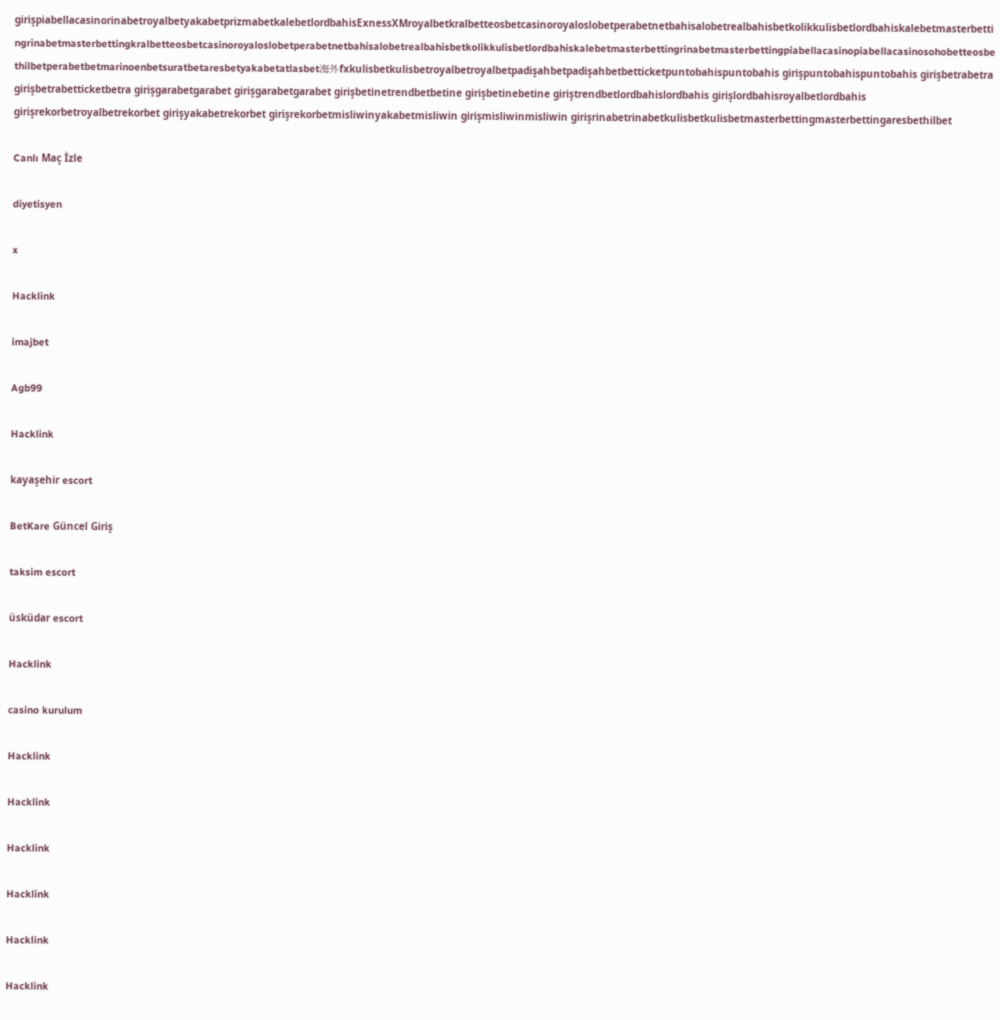girişpiabellacasinorinabetroyalbetyakabetprizmabetkalebetlordbahisExnessXMroyalbetkralbetteosbetcasinoroyaloslobetperabetnetbahisalobetrealbahisbetkolikkulisbetlordbahiskalebetmasterbettingrinabetmasterbettingkralbetteosbetcasinoroyaloslobetperabetnetbahisalobetrealbahisbetkolikkulisbetlordbahiskalebetmasterbettingrinabetmasterbettingpiabellacasinopiabellacasinosohobetteosbethilbetperabetbetmarinoenbetsuratbetaresbetyakabetatlasbet海外fxkulisbetkulisbetroyalbetroyalbetpadişahbetpadişahbetbetticketpuntobahispuntobahis girişpuntobahispuntobahis girişbetrabetra girişbetrabetticketbetra girişgarabetgarabet girişgarabetgarabet girişbetinetrendbetbetine girişbetinebetine giriştrendbetlordbahislordbahis girişlordbahisroyalbetlordbahis girişrekorbetroyalbetrekorbet girişyakabetrekorbet girişrekorbetmisliwinyakabetmisliwin girişmisliwinmisliwin girişrinabetrinabetkulisbetkulisbetmasterbettingmasterbettingaresbethilbet

Canlı Maç İzle

diyetisyen

x

Hacklink

imajbet

Agb99

Hacklink

kayaşehir escort

BetKare Güncel Giriş

taksim escort

üsküdar escort

Hacklink

casino kurulum

Hacklink

Hacklink

Hacklink

Hacklink

Hacklink

Hacklink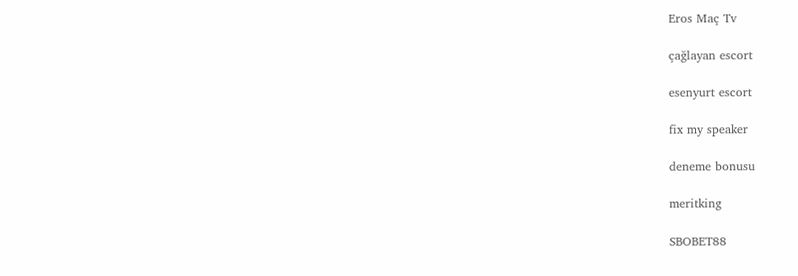Eros Maç Tv

çağlayan escort

esenyurt escort

fix my speaker

deneme bonusu

meritking

SBOBET88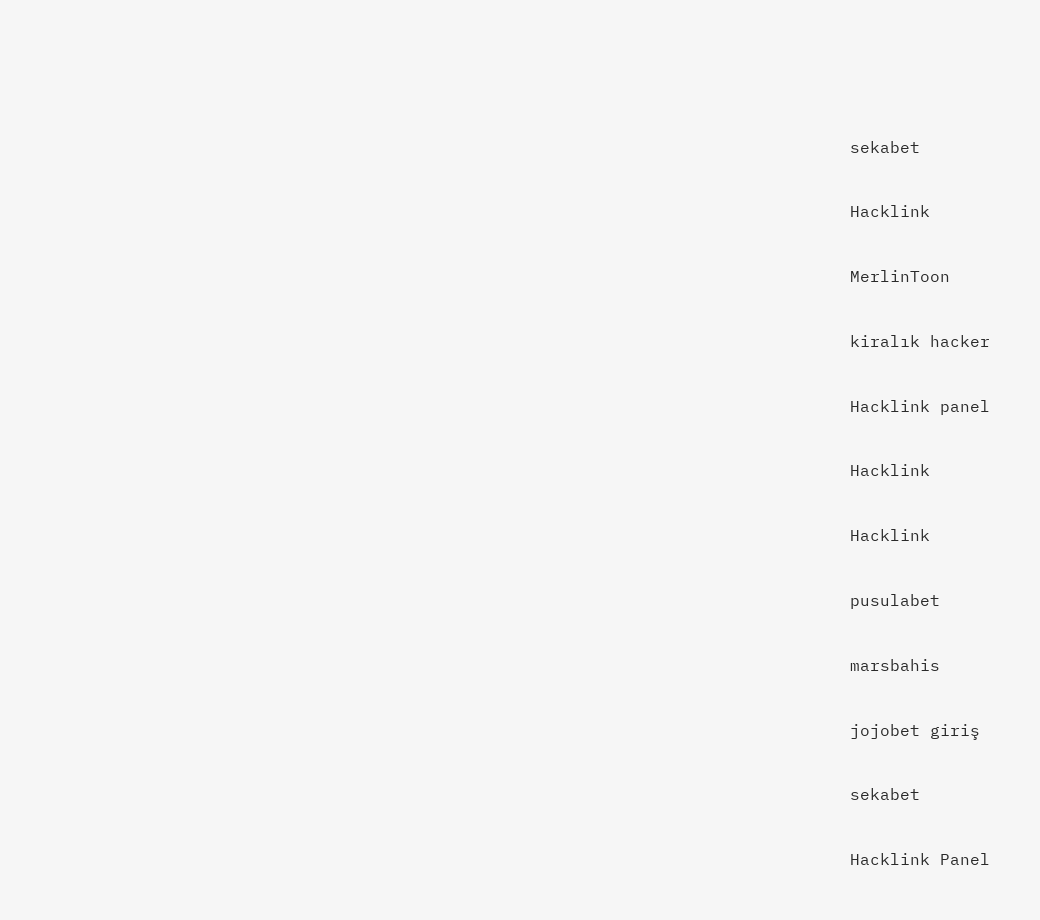sekabet

Hacklink

MerlinToon

kiralık hacker

Hacklink panel

Hacklink

Hacklink

pusulabet

marsbahis

jojobet giriş

sekabet

Hacklink Panel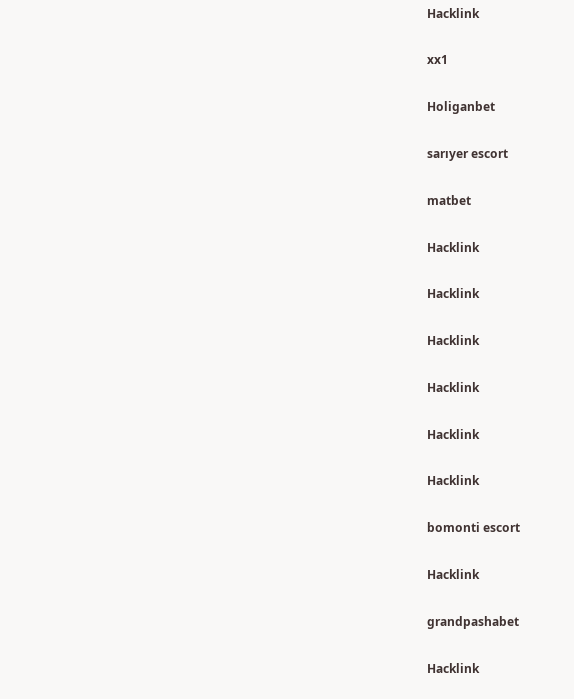Hacklink

xx1

Holiganbet

sarıyer escort

matbet

Hacklink

Hacklink

Hacklink

Hacklink

Hacklink

Hacklink

bomonti escort

Hacklink

grandpashabet

Hacklink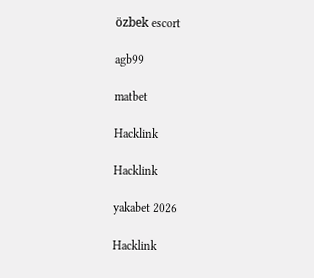özbek escort

agb99

matbet

Hacklink

Hacklink

yakabet 2026

Hacklink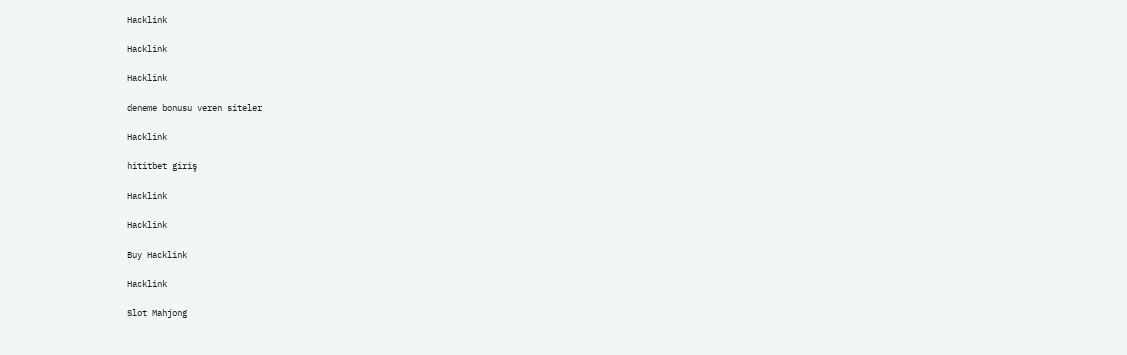Hacklink

Hacklink

Hacklink

deneme bonusu veren siteler

Hacklink

hititbet giriş

Hacklink

Hacklink

Buy Hacklink

Hacklink

Slot Mahjong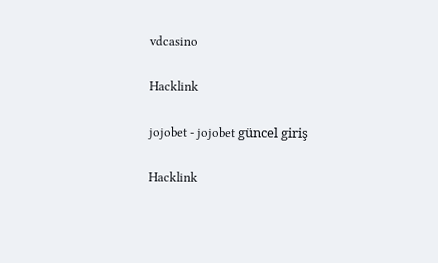vdcasino

Hacklink

jojobet - jojobet güncel giriş

Hacklink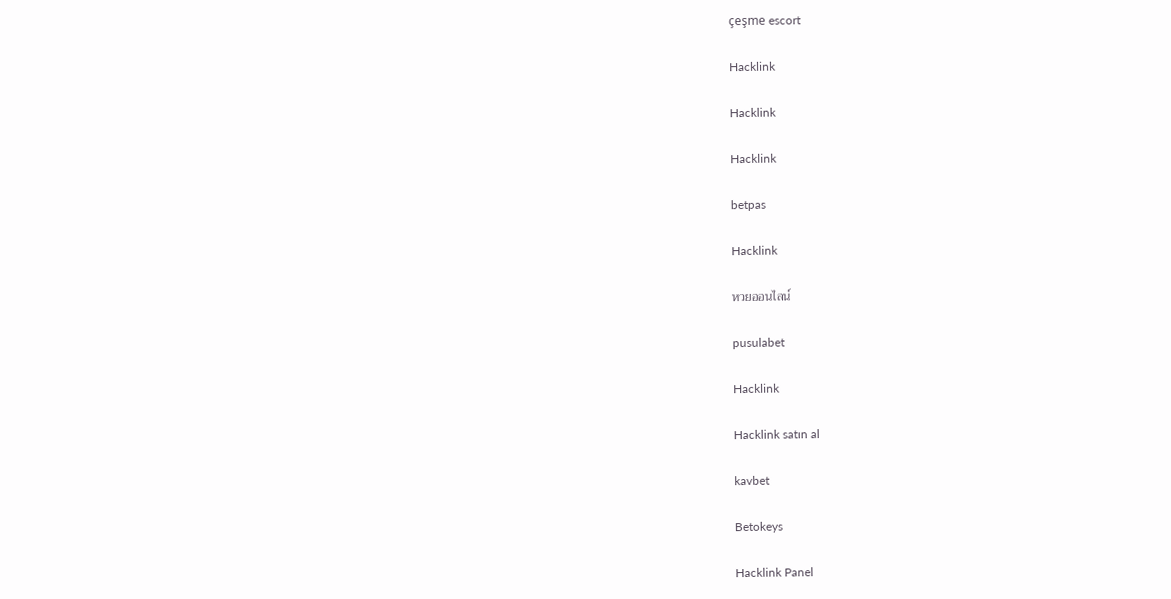çeşme escort

Hacklink

Hacklink

Hacklink

betpas

Hacklink

หวยออนไลน์

pusulabet

Hacklink

Hacklink satın al

kavbet

Betokeys

Hacklink Panel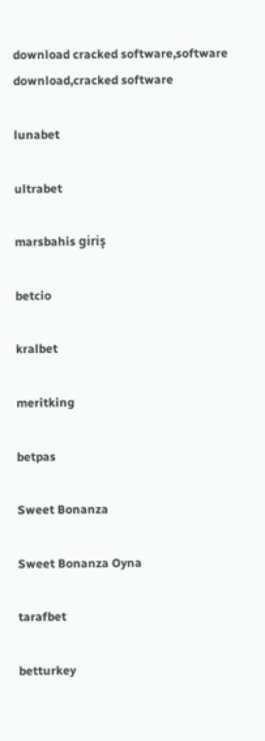download cracked software,software download,cracked software

lunabet

ultrabet

marsbahis giriş

betcio

kralbet

meritking

betpas

Sweet Bonanza

Sweet Bonanza Oyna

tarafbet

betturkey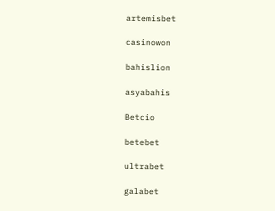artemisbet

casinowon

bahislion

asyabahis

Betcio

betebet

ultrabet

galabet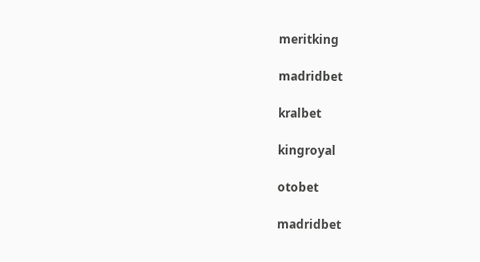meritking

madridbet

kralbet

kingroyal

otobet

madridbet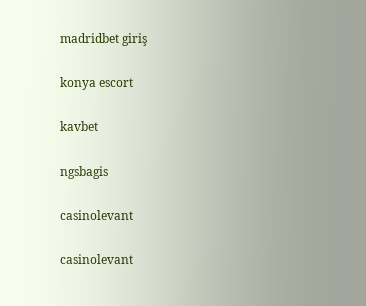madridbet giriş

konya escort

kavbet

ngsbagis

casinolevant

casinolevant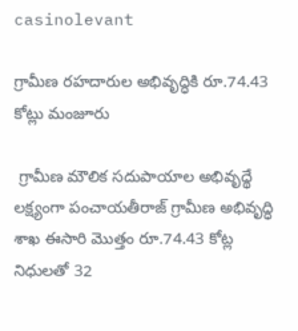casinolevant

గ్రామీణ రహదారుల అభివృద్ధికి రూ.74.43 కోట్లు మంజూరు

 గ్రామీణ మౌలిక సదుపాయాల అభివృద్థే లక్ష్యంగా పంచాయతీరాజ్ గ్రామీణ అభివృద్ధి శాఖ ఈసారి మొత్తం రూ.74.43 కోట్ల నిధులతో 32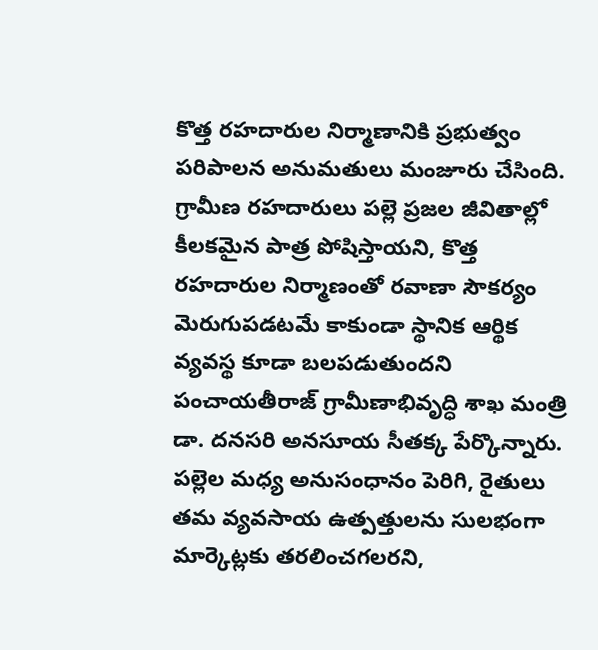కొత్త రహదారుల నిర్మాణానికి ప్రభుత్వం పరిపాలన అనుమతులు మంజూరు చేసింది. గ్రామీణ రహదారులు పల్లె ప్రజల జీవితాల్లో కీలకమైన పాత్ర పోషిస్తాయని, కొత్త రహదారుల నిర్మాణంతో రవాణా సౌకర్యం మెరుగుపడటమే కాకుండా స్థానిక ఆర్థిక వ్యవస్థ కూడా బలపడుతుందని పంచాయతీరాజ్ గ్రామీణాభివృద్ధి శాఖ మంత్రి డా. దనసరి అనసూయ సీతక్క పేర్కొన్నారు. పల్లెల మధ్య అనుసంధానం పెరిగి, రైతులు తమ వ్యవసాయ ఉత్పత్తులను సులభంగా మార్కెట్లకు తరలించగలరని,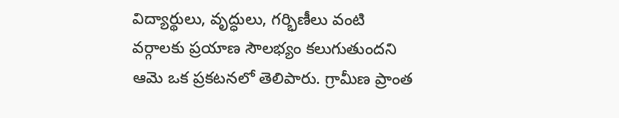విద్యార్థులు, వృద్ధులు, గర్భిణీలు వంటి వర్గాలకు ప్రయాణ సౌలభ్యం కలుగుతుందని ఆమె ఒక ప్రకటనలో తెలిపారు. గ్రామీణ ప్రాంత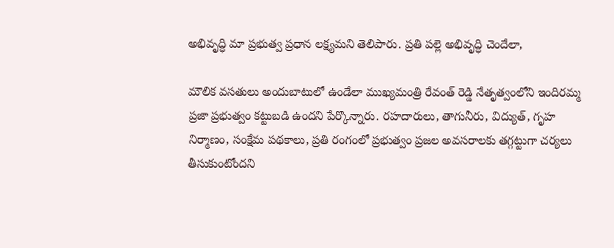అభివృద్ధి మా ప్రభుత్వ ప్రధాన లక్ష్యమని తెలిపారు. ప్రతి పల్లె అభివృద్ధి చెందేలా,

మౌలిక వసతులు అందుబాటులో ఉండేలా ముఖ్యమంత్రి రేవంత్ రెడ్డి నేతృత్వంలోని ఇందిరమ్మ ప్రజా ప్రభుత్వం కట్టుబడి ఉందని పేర్కొన్నారు. రహదారులు, తాగునీరు, విద్యుత్, గృహ నిర్మాణం, సంక్షేమ పథకాలు, ప్రతి రంగంలో ప్రభుత్వం ప్రజల అవసరాలకు తగ్గట్టుగా చర్యలు తీసుకుంటోందని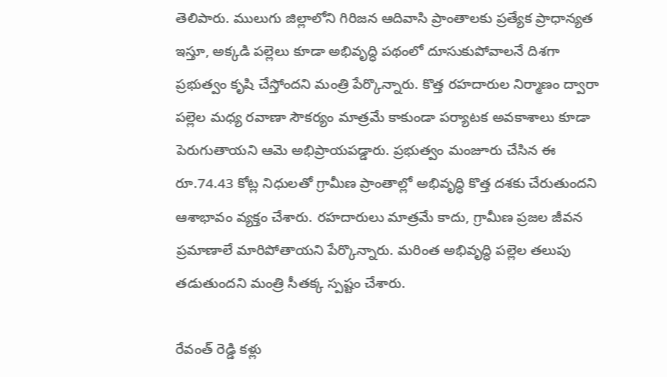తెలిపారు. ములుగు జిల్లాలోని గిరిజన ఆదివాసి ప్రాంతాలకు ప్రత్యేక ప్రాధాన్యత ఇస్తూ, అక్కడి పల్లెలు కూడా అభివృద్ధి పథంలో దూసుకుపోవాలనే దిశగా ప్రభుత్వం కృషి చేస్తోందని మంత్రి పేర్కొన్నారు. కొత్త రహదారుల నిర్మాణం ద్వారా పల్లెల మధ్య రవాణా సౌకర్యం మాత్రమే కాకుండా పర్యాటక అవకాశాలు కూడా పెరుగుతాయని ఆమె అభిప్రాయపడ్డారు. ప్రభుత్వం మంజూరు చేసిన ఈ రూ.74.43 కోట్ల నిధులతో గ్రామీణ ప్రాంతాల్లో అభివృద్ధి కొత్త దశకు చేరుతుందని ఆశాభావం వ్యక్తం చేశారు. రహదారులు మాత్రమే కాదు, గ్రామీణ ప్రజల జీవన ప్రమాణాలే మారిపోతాయని పేర్కొన్నారు. మరింత అభివృద్ధి పల్లెల తలుపు తడుతుందని మంత్రి సీతక్క స్పష్టం చేశారు.

రేవంత్ రెడ్డి కళ్లు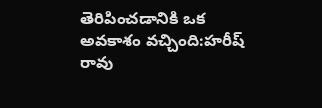తెరిపించడానికి ఒక అవకాశం వచ్చింది:హరీష్ రావు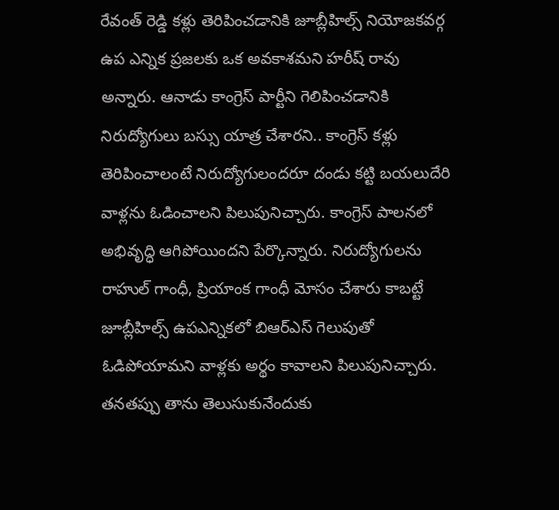రేవంత్ రెడ్డి కళ్లు తెరిపించడానికి జూబ్లీహిల్స్ నియోజకవర్గ ఉప ఎన్నిక ప్రజలకు ఒక అవకాశమని హరీష్ రావు అన్నారు. ఆనాడు కాంగ్రెస్ పార్టీని గెలిపించడానికి నిరుద్యోగులు బస్సు యాత్ర చేశారని.. కాంగ్రెస్ కళ్లు తెరిపించాలంటే నిరుద్యోగులందరూ దండు కట్టి బయలుదేరి వాళ్లను ఓడించాలని పిలుపునిచ్చారు. కాంగ్రెస్ పాలనలో అభివృద్ధి ఆగిపోయిందని పేర్కొన్నారు. నిరుద్యోగులను రాహుల్ గాంధీ, ప్రియాంక గాంధీ మోసం చేశారు కాబట్టే జూబ్లీహిల్స్ ఉపఎన్నికలో బిఆర్‌ఎస్ గెలుపుతో ఓడిపోయామని వాళ్లకు అర్థం కావాలని పిలుపునిచ్చారు. తనతప్పు తాను తెలుసుకునేందుకు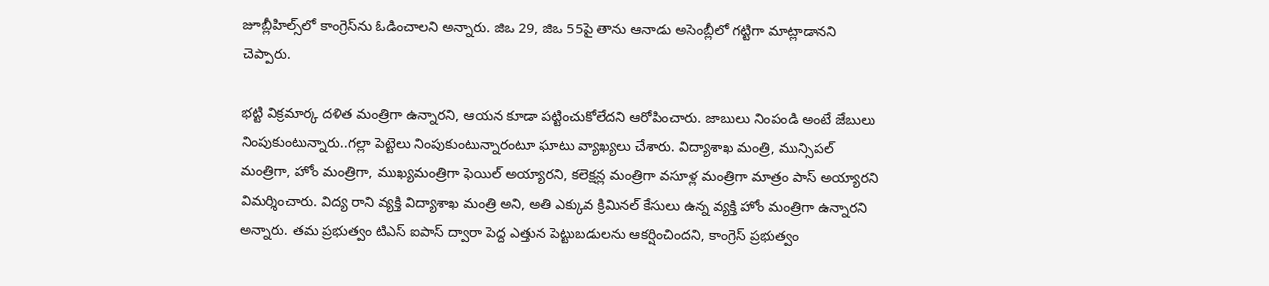జూబ్లీహిల్స్‌లో కాంగ్రెస్‌ను ఓడించాలని అన్నారు. జిఒ 29, జిఒ 55పై తాను ఆనాడు అసెంబ్లీలో గట్టిగా మాట్లాడానని చెప్పారు.

భట్టి విక్రమార్క దళిత మంత్రిగా ఉన్నారని, ఆయన కూడా పట్టించుకోలేదని ఆరోపించారు. జాబులు నింపండి అంటే జేబులు నింపుకుంటున్నారు..గల్లా పెట్టెలు నింపుకుంటున్నారంటూ ఘాటు వ్యాఖ్యలు చేశారు. విద్యాశాఖ మంత్రి, మున్సిపల్ మంత్రిగా, హోం మంత్రిగా, ముఖ్యమంత్రిగా ఫెయిల్ అయ్యారని, కలెక్షన్ల మంత్రిగా వసూళ్ల మంత్రిగా మాత్రం పాస్ అయ్యారని విమర్శించారు. విద్య రాని వ్యక్తి విద్యాశాఖ మంత్రి అని, అతి ఎక్కువ క్రిమినల్ కేసులు ఉన్న వ్యక్తి హోం మంత్రిగా ఉన్నారని అన్నారు. తమ ప్రభుత్వం టిఎస్ ఐపాస్ ద్వారా పెద్ద ఎత్తున పెట్టుబడులను ఆకర్షించిందని, కాంగ్రెస్ ప్రభుత్వం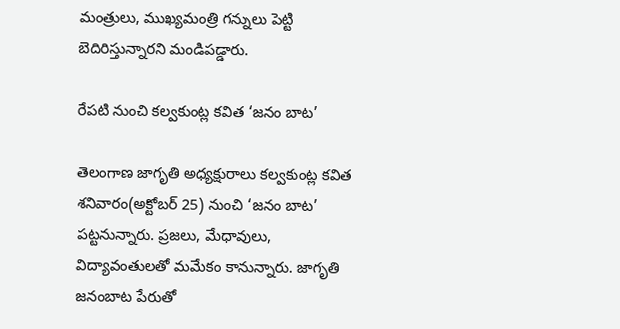మంత్రులు, ముఖ్యమంత్రి గన్నులు పెట్టి బెదిరిస్తున్నారని మండిపడ్డారు.

రేపటి నుంచి కల్వకుంట్ల కవిత ‘జనం బాట’

తెలంగాణ జాగృతి అధ్యక్షురాలు కల్వకుంట్ల కవిత శనివారం(అక్టోబర్ 25) నుంచి ‘జనం బాట’ పట్టనున్నారు. ప్రజలు, మేధావులు, విద్యావంతులతో మమేకం కానున్నారు. జాగృతి జనంబాట పేరుతో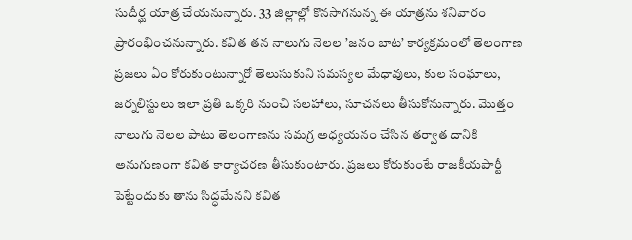సుదీర్ఘ యాత్ర చేయనున్నారు. 33 జిల్లాల్లో కొనసాగనున్న ఈ యాత్రను శనివారం ప్రారంభించనున్నారు. కవిత తన నాలుగు నెలల ’జనం బాట’ కార్యక్రమంలో తెలంగాణ ప్రజలు ఏం కోరుకుంటున్నారో తెలుసుకుని సమస్యల మేధావులు, కుల సంఘాలు, జర్నలిస్టులు ఇలా ప్రతి ఒక్కరి నుంచి సలహాలు, సూచనలు తీసుకోనున్నారు. మొత్తం నాలుగు నెలల పాటు తెలంగాణను సమగ్ర అధ్యయనం చేసిన తర్వాత దానికి అనుగుణంగా కవిత కార్యాచరణ తీసుకుంటారు. ప్రజలు కోరుకుంటే రాజకీయపార్టీ పెట్టేందుకు తాను సిద్ధమేనని కవిత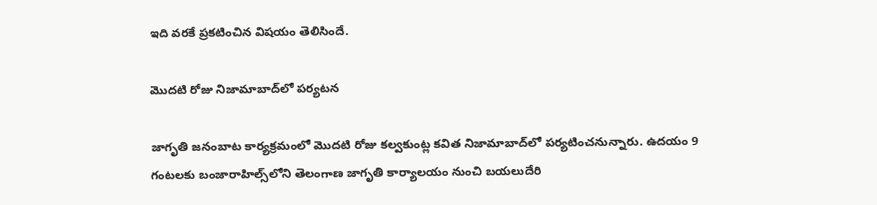ఇది వరకే ప్రకటించిన విషయం తెలిసిందే.

మొదటి రోజు నిజామాబాద్‌లో పర్యటన

జాగృతి జనంబాట కార్యక్రమంలో మొదటి రోజు కల్వకుంట్ల కవిత నిజామాబాద్‌లో పర్యటించనున్నారు. ఉదయం 9 గంటలకు బంజారాహిల్స్‌లోని తెలంగాణ జాగృతి కార్యాలయం నుంచి బయలుదేరి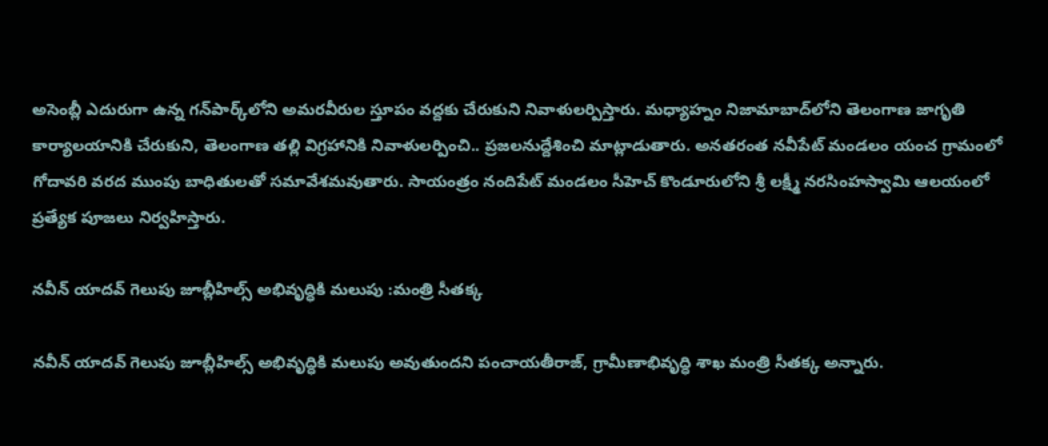అసెంబ్లీ ఎదురుగా ఉన్న గన్‌పార్క్‌లోని అమరవీరుల స్తూపం వద్దకు చేరుకుని నివాళులర్పిస్తారు. మధ్యాహ్నం నిజామాబాద్‌లోని తెలంగాణ జాగృతి కార్యాలయానికి చేరుకుని, తెలంగాణ తల్లి విగ్రహానికి నివాళులర్పించి.. ప్రజలనుద్దేశించి మాట్లాడుతారు. అనతరంత నవీపేట్ మండలం యంచ గ్రామంలో గోదావరి వరద ముంపు బాధితులతో సమావేశమవుతారు. సాయంత్రం నందిపేట్ మండలం సీహెచ్ కొండూరులోని శ్రీ లక్ష్మీ నరసింహస్వామి ఆలయంలో ప్రత్యేక పూజలు నిర్వహిస్తారు.

నవీన్ యాదవ్ గెలుపు జూబ్లీహిల్స్ అభివృద్ధికి మలుపు :మంత్రి సీతక్క

నవీన్ యాదవ్ గెలుపు జూబ్లీహిల్స్ అభివృద్ధికి మలుపు అవుతుందని పంచాయతీరాజ్, గ్రామీణాభివృద్ధి శాఖ మంత్రి సీతక్క అన్నారు.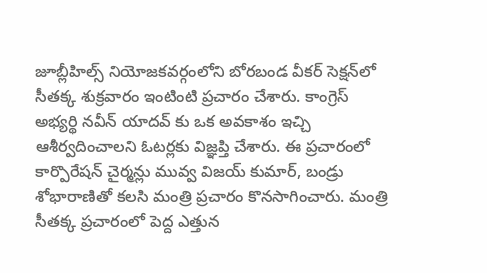జూబ్లీహిల్స్ నియోజకవర్గంలోని బోరబండ వీకర్ సెక్షన్‌లో సీతక్క శుక్రవారం ఇంటింటి ప్రచారం చేశారు. కాంగ్రెస్ అభ్యర్థి నవీన్ యాదవ్ కు ఒక అవకాశం ఇచ్చి ఆశీర్వదించాలని ఓటర్లకు విజ్ఞప్తి చేశారు. ఈ ప్రచారంలో కార్పొరేషన్ చైర్మన్లు మువ్వ విజయ్ కుమార్, బండ్రు శోభారాణితో కలసి మంత్రి ప్రచారం కొనసాగించారు. మంత్రి సీతక్క ప్రచారంలో పెద్ద ఎత్తున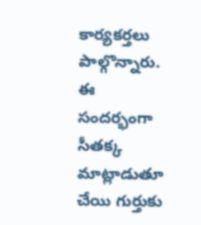కార్యకర్తలు పాల్గొన్నారు. ఈ సందర్భంగా సీతక్క మాట్లాడుతూ చేయి గుర్తుకు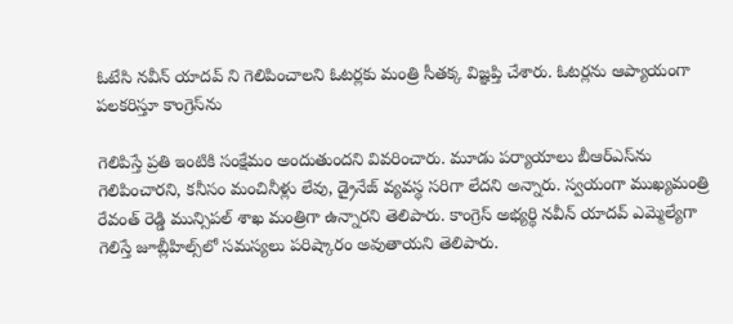ఓటేసి నవీన్ యాదవ్ ని గెలిపించాలని ఓటర్లకు మంత్రి సీతక్క విజ్ఞప్తి చేశారు. ఓటర్లను ఆప్యాయంగా పలకరిస్తూ కాంగ్రెస్‌ను

గెలిపిస్తే ప్రతి ఇంటికి సంక్షేమం అందుతుందని వివరించారు. మూడు పర్యాయాలు బీఆర్‌ఎస్‌ను గెలిపించారని, కనీసం మంచినీళ్లు లేవు, డ్రైనేజ్ వ్యవస్థ సరిగా లేదని అన్నారు. స్వయంగా ముఖ్యమంత్రి రేవంత్ రెడ్డి మున్సిపల్ శాఖ మంత్రిగా ఉన్నారని తెలిపారు. కాంగ్రెస్ అభ్యర్థి నవీన్ యాదవ్ ఎమ్మెల్యేగా గెలిస్తే జూబ్లీహిల్స్‌లో సమస్యలు పరిష్కారం అవుతాయని తెలిపారు.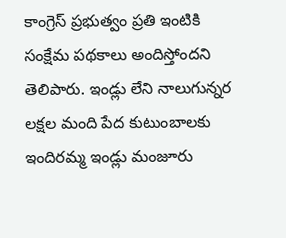కాంగ్రెస్ ప్రభుత్వం ప్రతి ఇంటికి సంక్షేమ పథకాలు అందిస్తోందని తెలిపారు. ఇండ్లు లేని నాలుగున్నర లక్షల మంది పేద కుటుంబాలకు ఇందిరమ్మ ఇండ్లు మంజూరు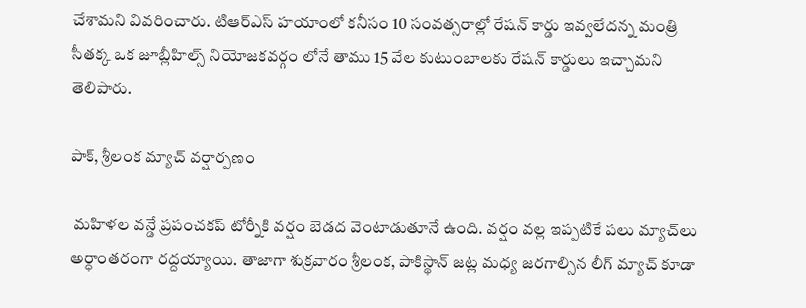చేశామని వివరించారు. టిఆర్‌ఎస్ హయాంలో కనీసం 10 సంవత్సరాల్లో రేషన్ కార్డు ఇవ్వలేదన్న మంత్రి సీతక్క ఒక జూబ్లీహిల్స్ నియోజకవర్గం లోనే తాము 15 వేల కుటుంబాలకు రేషన్ కార్డులు ఇచ్చామని తెలిపారు.

పాక్, శ్రీలంక మ్యాచ్ వర్షార్పణం

 మహిళల వన్డే ప్రపంచకప్ టోర్నీకి వర్షం బెడద వెంటాడుతూనే ఉంది. వర్షం వల్ల ఇప్పటికే పలు మ్యాచ్‌లు అర్ధాంతరంగా రద్దయ్యాయి. తాజాగా శుక్రవారం శ్రీలంక, పాకిస్థాన్ జట్ల మధ్య జరగాల్సిన లీగ్ మ్యాచ్ కూడా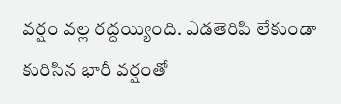వర్షం వల్ల రద్దయ్యింది. ఎడతెరిపి లేకుండా కురిసిన భారీ వర్షంతో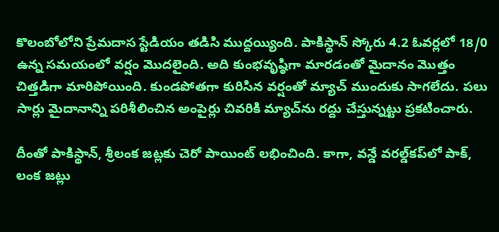కొలంబోలోని ప్రేమదాస స్టేడియం తడిసి ముద్దయ్యింది. పాకిస్థాన్ స్కోరు 4.2 ఓవర్లలో 18/0 ఉన్న సమయంలో వర్షం మొదలైంది. అది కుంభవృష్ఠిగా మారడంతో మైదానం మొత్తం చిత్తడిగా మారిపోయింది. కుండపోతగా కురిసిన వర్షంతో మ్యాచ్ ముందుకు సాగలేదు. పలు సార్లు మైదానాన్ని పరిశీలించిన అంపైర్లు చివరికి మ్యాచ్‌ను రద్దు చేస్తున్నట్టు ప్రకటించారు.

దీంతో పాకిస్థాన్, శ్రీలంక జట్లకు చెరో పాయింట్ లభించింది. కాగా, వన్డే వరల్డ్‌కప్‌లో పాక్, లంక జట్లు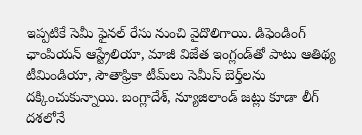ఇప్పటికే సెమీ ఫైనల్ రేసు నుంచి వైదొలిగాయి. డిఫెండింగ్ ఛాంపియన్ ఆస్ట్రేలియా, మాజీ విజేత ఇంగ్లండ్‌తో పాటు ఆతిథ్య టీమిండియా, సౌతాఫ్రికా టీమ్‌లు సెమీస్ బెర్త్‌లను దక్కించుకున్నాయి. బంగ్లాదేశ్, న్యూజిలాండ్ జట్లు కూడా లీగ్ దశలోనే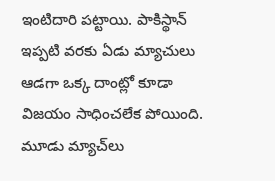ఇంటిదారి పట్టాయి. పాకిస్థాన్ ఇప్పటి వరకు ఏడు మ్యాచులు ఆడగా ఒక్క దాంట్లో కూడా విజయం సాధించలేక పోయింది. మూడు మ్యాచ్‌లు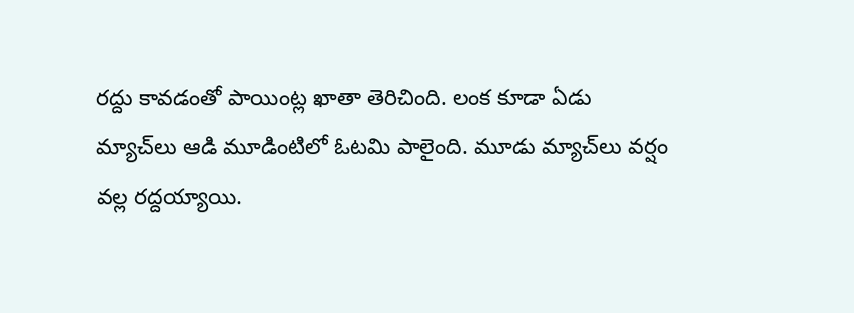రద్దు కావడంతో పాయింట్ల ఖాతా తెరిచింది. లంక కూడా ఏడు మ్యాచ్‌లు ఆడి మూడింటిలో ఓటమి పాలైంది. మూడు మ్యాచ్‌లు వర్షం వల్ల రద్దయ్యాయి.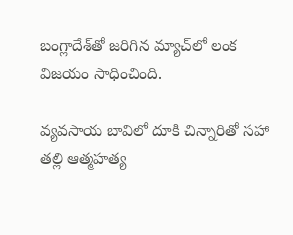బంగ్లాదేశ్‌తో జరిగిన మ్యాచ్‌లో లంక విజయం సాధించింది.

వ్యవసాయ బావిలో దూకి చిన్నారితో సహా తల్లి ఆత్మహత్య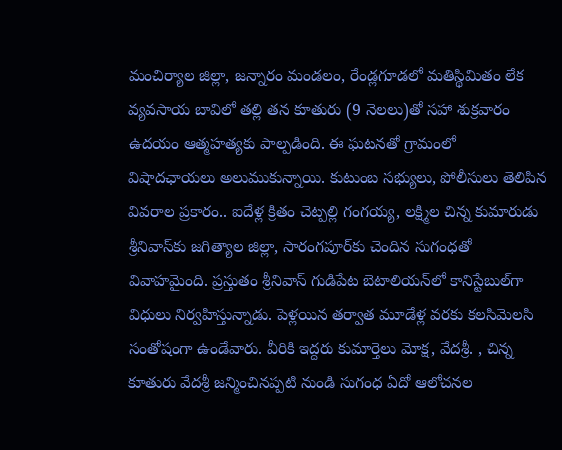మంచిర్యాల జిల్లా, జన్నారం మండలం, రేండ్లగూడలో మతిస్థిమితం లేక వ్యవసాయ బావిలో తల్లి తన కూతురు (9 నెలలు)తో సహా శుక్రవారం ఉదయం ఆత్మహత్యకు పాల్పడింది. ఈ ఘటనతో గ్రామంలో విషాదఛాయలు అలుముకున్నాయి. కుటుంబ సభ్యులు, పోలీసులు తెలిపిన వివరాల ప్రకారం.. ఐదేళ్ల క్రితం చెట్పల్లి గంగయ్య, లక్ష్మిల చిన్న కుమారుడు శ్రీనివాస్‌కు జగిత్యాల జిల్లా, సారంగపూర్‌కు చెందిన సుగంధతో వివాహమైంది. ప్రస్తుతం శ్రీనివాస్ గుడిపేట బెటాలియన్‌లో కానిస్టేబుల్‌గా విధులు నిర్వహిస్తున్నాడు. పెళ్లయిన తర్వాత మూడేళ్ల వరకు కలసిమెలసి సంతోషంగా ఉండేవారు. వీరికి ఇద్దరు కుమార్తెలు మోక్ష, వేదశ్రీ. , చిన్న కూతురు వేదశ్రీ జన్మించినప్పటి నుండి సుగంధ ఏదో ఆలోచనల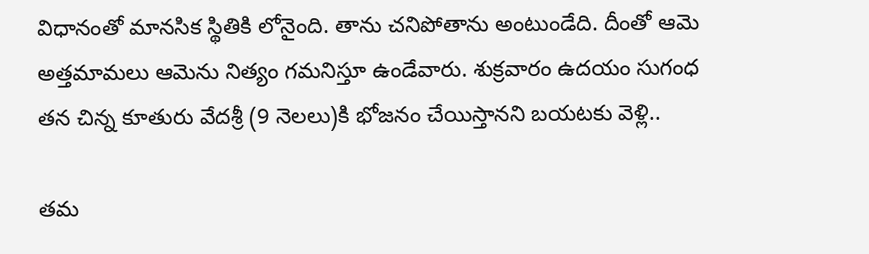విధానంతో మానసిక స్థితికి లోనైంది. తాను చనిపోతాను అంటుండేది. దీంతో ఆమె అత్తమామలు ఆమెను నిత్యం గమనిస్తూ ఉండేవారు. శుక్రవారం ఉదయం సుగంధ తన చిన్న కూతురు వేదశ్రీ (9 నెలలు)కి భోజనం చేయిస్తానని బయటకు వెళ్లి..

తమ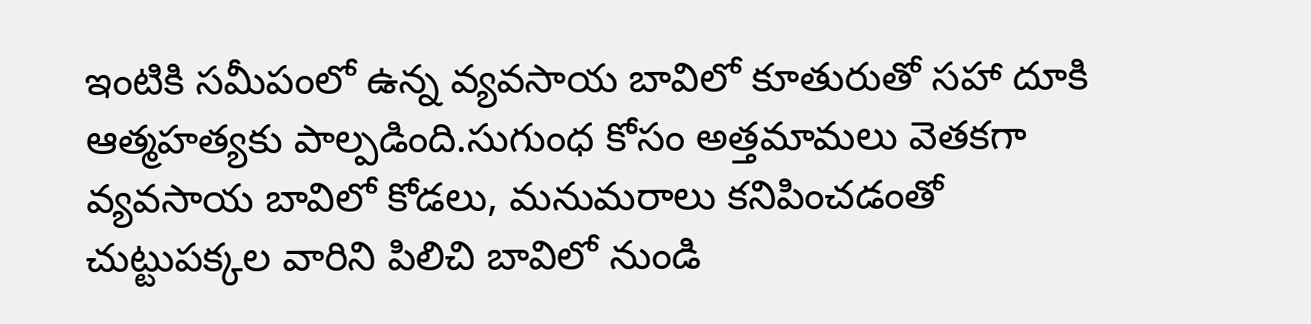ఇంటికి సమీపంలో ఉన్న వ్యవసాయ బావిలో కూతురుతో సహా దూకి ఆత్మహత్యకు పాల్పడింది.సుగుంధ కోసం అత్తమామలు వెతకగా వ్యవసాయ బావిలో కోడలు, మనుమరాలు కనిపించడంతో చుట్టుపక్కల వారిని పిలిచి బావిలో నుండి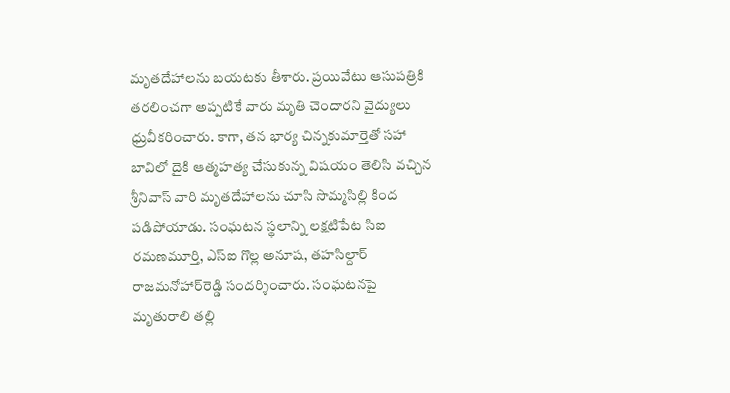మృతదేహాలను బయటకు తీశారు. ప్రయివేటు ఆసుపత్రికి తరలించగా అప్పటికే వారు మృతి చెందారని వైద్యులు ధ్రువీకరించారు. కాగా, తన భార్య చిన్నకుమార్తెతో సహా బావిలో దైకి ఆత్మహత్య చేసుకున్న విషయం తెలిసి వచ్చిన శ్రీనివాస్ వారి మృతదేహాలను చూసి సొమ్మసిల్లి కింద పడిపోయాడు. సంఘటన స్థలాన్ని లక్షటిపేట సిఐ రమణమూర్తి, ఎస్‌ఐ గొల్ల అనూష, తహసిల్దార్ రాజమనోహార్‌రెడ్డి సందర్శించారు. సంఘటనపై మృతురాలి తల్లి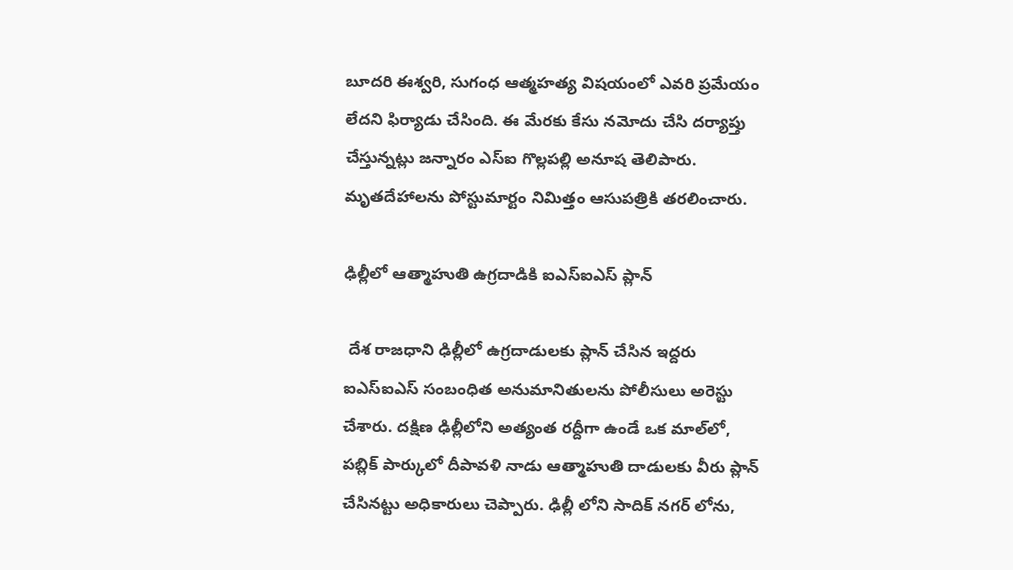బూదరి ఈశ్వరి, సుగంధ ఆత్మహత్య విషయంలో ఎవరి ప్రమేయం లేదని ఫిర్యాడు చేసింది. ఈ మేరకు కేసు నమోదు చేసి దర్యాప్తు చేస్తున్నట్లు జన్నారం ఎస్‌ఐ గొల్లపల్లి అనూష తెలిపారు. మృతదేహాలను పోస్టుమార్టం నిమిత్తం ఆసుపత్రికి తరలించారు.

ఢిల్లీలో ఆత్మాహుతి ఉగ్రదాడికి ఐఎస్‌ఐఎస్ ప్లాన్

 దేశ రాజధాని ఢిల్లీలో ఉగ్రదాడులకు ప్లాన్ చేసిన ఇద్దరు ఐఎస్‌ఐఎస్ సంబంధిత అనుమానితులను పోలీసులు అరెస్టు చేశారు. దక్షిణ ఢిల్లీలోని అత్యంత రద్దీగా ఉండే ఒక మాల్‌లో, పబ్లిక్ పార్కులో దీపావళి నాడు ఆత్మాహుతి దాడులకు వీరు ప్లాన్ చేసినట్టు అధికారులు చెప్పారు. ఢిల్లీ లోని సాదిక్ నగర్ లోను,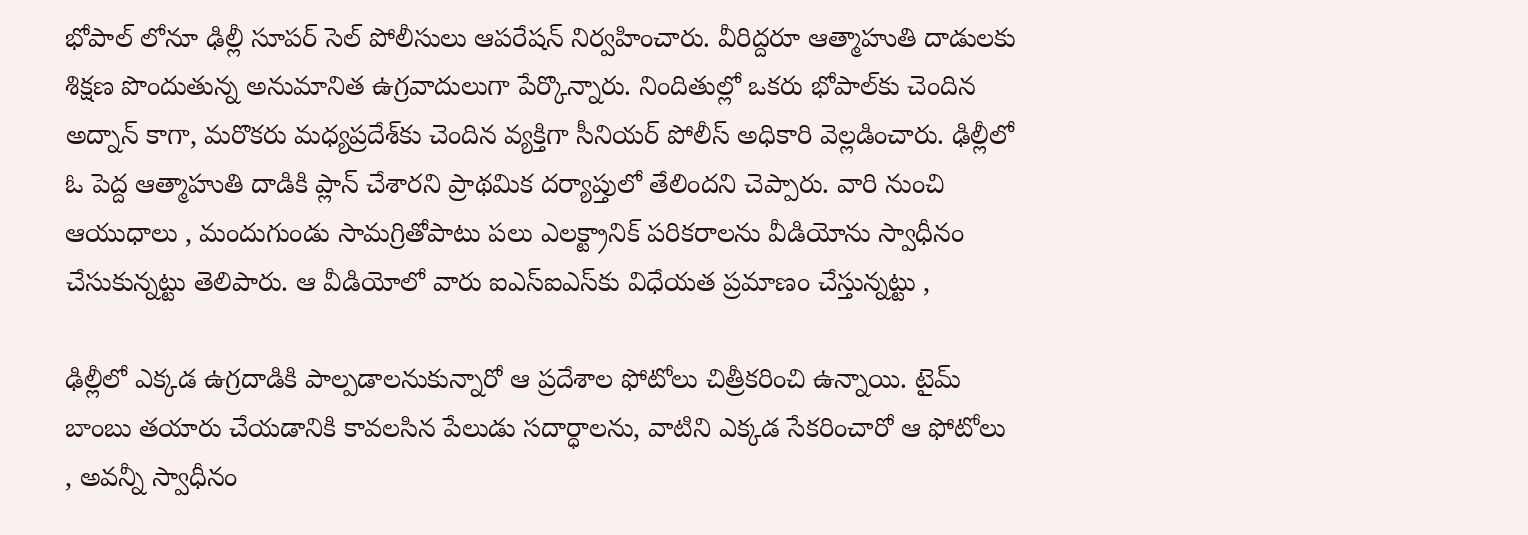భోపాల్ లోనూ ఢిల్లీ సూపర్ సెల్ పోలీసులు ఆపరేషన్ నిర్వహించారు. వీరిద్దరూ ఆత్మాహుతి దాడులకు శిక్షణ పొందుతున్న అనుమానిత ఉగ్రవాదులుగా పేర్కొన్నారు. నిందితుల్లో ఒకరు భోపాల్‌కు చెందిన అద్నాన్ కాగా, మరొకరు మధ్యప్రదేశ్‌కు చెందిన వ్యక్తిగా సీనియర్ పోలీస్ అధికారి వెల్లడించారు. ఢిల్లీలో ఓ పెద్ద ఆత్మాహుతి దాడికి ప్లాన్ చేశారని ప్రాథమిక దర్యాప్తులో తేలిందని చెప్పారు. వారి నుంచి ఆయుధాలు , మందుగుండు సామగ్రితోపాటు పలు ఎలక్ట్రానిక్ పరికరాలను వీడియోను స్వాధీనం చేసుకున్నట్టు తెలిపారు. ఆ వీడియోలో వారు ఐఎస్‌ఐఎస్‌కు విధేయత ప్రమాణం చేస్తున్నట్టు ,

ఢిల్లీలో ఎక్కడ ఉగ్రదాడికి పాల్పడాలనుకున్నారో ఆ ప్రదేశాల ఫోటోలు చిత్రీకరించి ఉన్నాయి. టైమ్ బాంబు తయారు చేయడానికి కావలసిన పేలుడు సదార్ధాలను, వాటిని ఎక్కడ సేకరించారో ఆ ఫోటోలు , అవన్నీ స్వాధీనం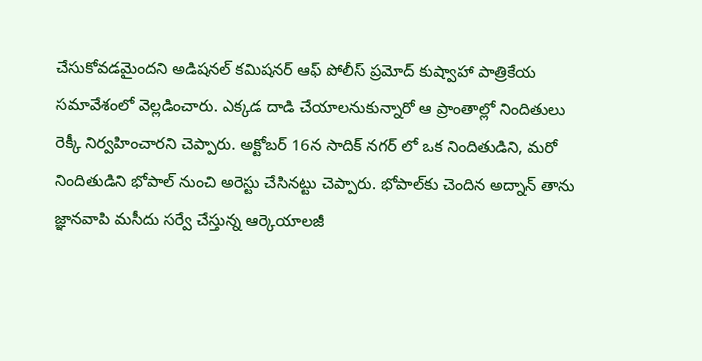చేసుకోవడమైందని అడిషనల్ కమిషనర్ ఆఫ్ పోలీస్ ప్రమోద్ కుష్వాహా పాత్రికేయ సమావేశంలో వెల్లడించారు. ఎక్కడ దాడి చేయాలనుకున్నారో ఆ ప్రాంతాల్లో నిందితులు రెక్కీ నిర్వహించారని చెప్పారు. అక్టోబర్ 16న సాదిక్ నగర్ లో ఒక నిందితుడిని, మరో నిందితుడిని భోపాల్ నుంచి అరెస్టు చేసినట్టు చెప్పారు. భోపాల్‌కు చెందిన అద్నాన్ తాను జ్ఞానవాపి మసీదు సర్వే చేస్తున్న ఆర్కెయాలజీ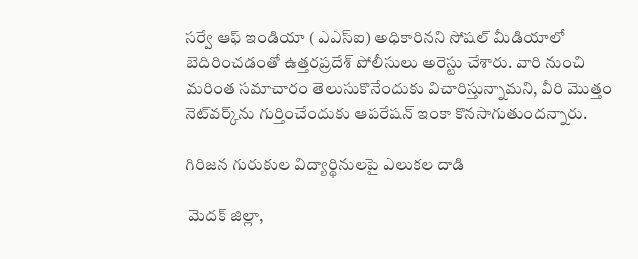సర్వే ఆఫ్ ఇండియా ( ఎఎస్‌ఐ) అధికారినని సోషల్ మీడియాలో బెదిరించడంతో ఉత్తరప్రదేశ్ పోలీసులు అరెస్టు చేశారు. వారి నుంచి మరింత సమాచారం తెలుసుకొనేందుకు విచారిస్తున్నామని, వీరి మొత్తం నెట్‌వర్క్‌ను గుర్తించేందుకు ఆపరేషన్ ఇంకా కొనసాగుతుందన్నారు.

గిరిజన గురుకుల విద్యార్థినులపై ఎలుకల దాడి

 మెదక్ జిల్లా,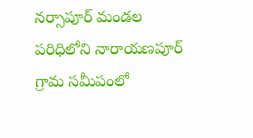నర్సాపూర్ మండల పరిధిలోని నారాయణపూర్ గ్రామ సమీపంలో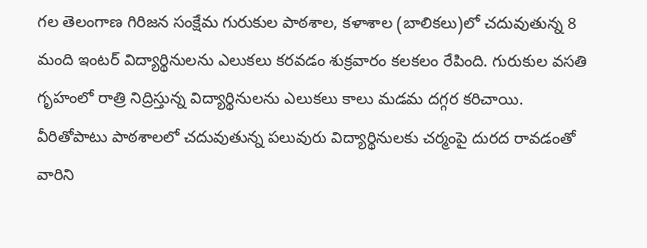గల తెలంగాణ గిరిజన సంక్షేమ గురుకుల పాఠశాల, కళాశాల (బాలికలు)లో చదువుతున్న 8 మంది ఇంటర్ విద్యార్థినులను ఎలుకలు కరవడం శుక్రవారం కలకలం రేపింది. గురుకుల వసతి గృహంలో రాత్రి నిద్రిస్తున్న విద్యార్థినులను ఎలుకలు కాలు మడమ దగ్గర కరిచాయి. వీరితోపాటు పాఠశాలలో చదువుతున్న పలువురు విద్యార్థినులకు చర్మంపై దురద రావడంతో వారిని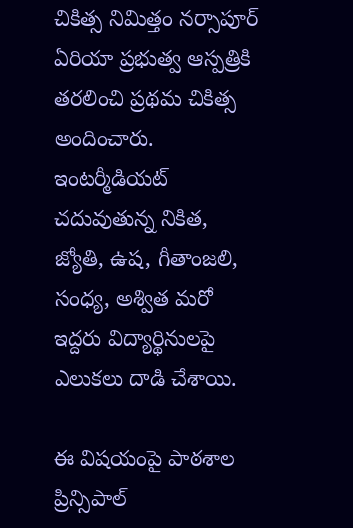చికిత్స నిమిత్తం నర్సాపూర్ ఏరియా ప్రభుత్వ ఆస్పత్రికి తరలించి ప్రథమ చికిత్స అందించారు. ఇంటర్మీడియట్ చదువుతున్న నికిత, జ్యోతి, ఉష, గీతాంజలి, సంధ్య, అశ్విత మరో ఇద్దరు విద్యార్థినులపై ఎలుకలు దాడి చేశాయి.

ఈ విషయంపై పాఠశాల ప్రిన్సిపాల్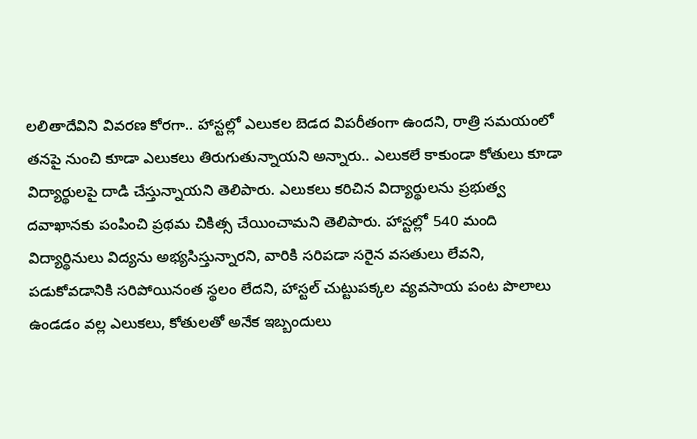లలితాదేవిని వివరణ కోరగా.. హాస్టల్లో ఎలుకల బెడద విపరీతంగా ఉందని, రాత్రి సమయంలో తనపై నుంచి కూడా ఎలుకలు తిరుగుతున్నాయని అన్నారు.. ఎలుకలే కాకుండా కోతులు కూడా విద్యార్థులపై దాడి చేస్తున్నాయని తెలిపారు. ఎలుకలు కరిచిన విద్యార్థులను ప్రభుత్వ దవాఖానకు పంపించి ప్రథమ చికిత్స చేయించామని తెలిపారు. హాస్టల్లో 540 మంది విద్యార్థినులు విద్యను అభ్యసిస్తున్నారని, వారికి సరిపడా సరైన వసతులు లేవని, పడుకోవడానికి సరిపోయినంత స్థలం లేదని, హాస్టల్ చుట్టుపక్కల వ్యవసాయ పంట పొలాలు ఉండడం వల్ల ఎలుకలు, కోతులతో అనేక ఇబ్బందులు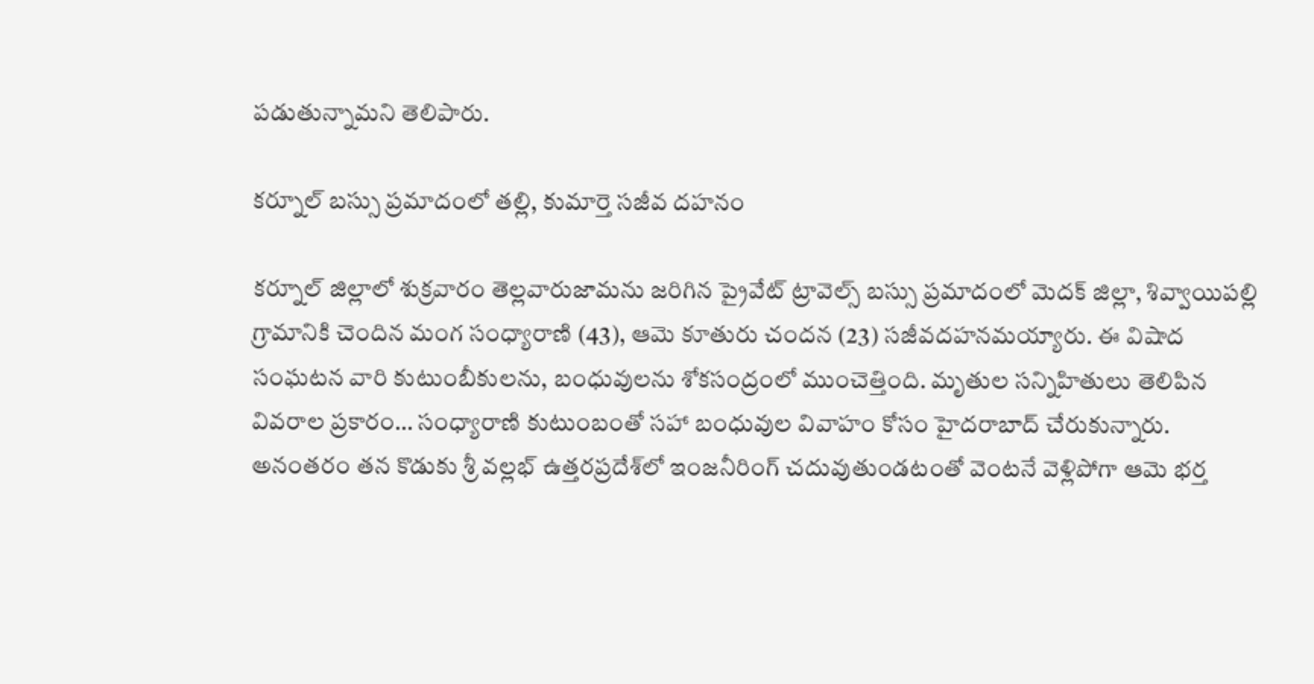పడుతున్నామని తెలిపారు.

కర్నూల్ బస్సు ప్రమాదంలో తల్లి, కుమార్తె సజీవ దహనం

కర్నూల్ జిల్లాలో శుక్రవారం తెల్లవారుజామను జరిగిన ప్రైవేట్ ట్రావెల్స్ బస్సు ప్రమాదంలో మెదక్ జిల్లా, శివ్వాయిపల్లి గ్రామానికి చెందిన మంగ సంధ్యారాణి (43), ఆమె కూతురు చందన (23) సజీవదహనమయ్యారు. ఈ విషాద సంఘటన వారి కుటుంబీకులను, బంధువులను శోకసంద్రంలో ముంచెత్తింది. మృతుల సన్నిహితులు తెలిపిన వివరాల ప్రకారం… సంధ్యారాణి కుటుంబంతో సహా బంధువుల వివాహం కోసం హైదరాబాద్ చేరుకున్నారు. అనంతరం తన కొడుకు శ్రీ వల్లభ్ ఉత్తరప్రదేశ్‌లో ఇంజనీరింగ్ చదువుతుండటంతో వెంటనే వెళ్లిపోగా ఆమె భర్త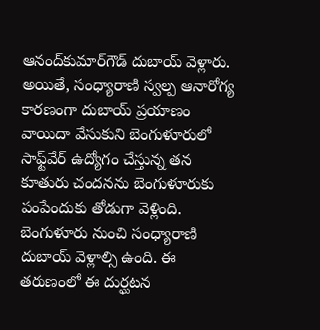ఆనంద్‌కుమార్‌గౌడ్ దుబాయ్ వెళ్లారు. అయితే, సంధ్యారాణి స్వల్ప ఆనారోగ్య కారణంగా దుబాయ్ ప్రయాణం వాయిదా వేసుకుని బెంగుళూరులో సాఫ్ట్‌వేర్ ఉద్యోగం చేస్తున్న తన కూతురు చందనను బెంగుళూరుకు పంపేందుకు తోడుగా వెళ్లింది. బెంగుళూరు నుంచి సంధ్యారాణి దుబాయ్ వెళ్లాల్సి ఉంది. ఈ తరుణంలో ఈ దుర్ఘటన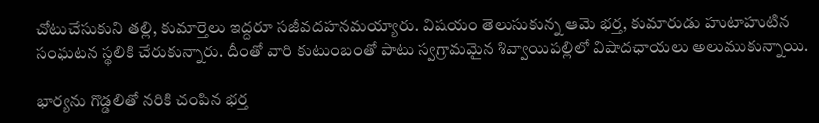చోటుచేసుకుని తల్లి, కుమార్తెలు ఇద్దరూ సజీవదహనమయ్యారు. విషయం తెలుసుకున్న ఆమె భర్త, కుమారుడు హుటాహుటిన సంఘటన స్థలికి చేరుకున్నారు. దీంతో వారి కుటుంబంతో పాటు స్వగ్రామమైన శివ్వాయిపల్లిలో విషాదఛాయలు అలుముకున్నాయి.

భార్యను గొడ్డలితో నరికి చంపిన భర్త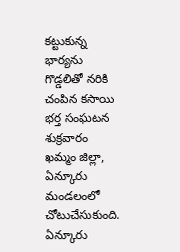కట్టుకున్న భార్యను గొడ్డలితో నరికి చంపిన కసాయి భర్త సంఘటన శుక్రవారం ఖమ్మం జిల్లా, ఏన్కూరు మండలంలో చోటుచేసుకుంది. ఏన్కూరు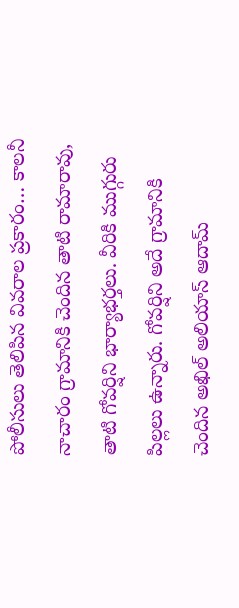పోలీసులు తెలిపిన వివరాల ప్రకారం… కాలనీ నాచారం గ్రామానికి చెందిన తాటి రామారావు, తాటి గోవర్షిని భార్యాభర్తలు. వీరికి ముగ్గురు పిల్లలు ఉన్నారు. గోవర్షిని అదే గ్రామానికి చెందిన అఖిల్ అలియాస్ ఆదామ్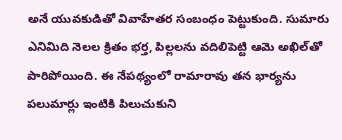అనే యువకుడితో వివాహేతర సంబంధం పెట్టుకుంది. సుమారు ఎనిమిది నెలల క్రితం భర్త, పిల్లలను వదిలిపెట్టి ఆమె అఖిల్‌తో పారిపోయింది. ఈ నేపథ్యంలో రామారావు తన భార్యను పలుమార్లు ఇంటికి పిలుచుకుని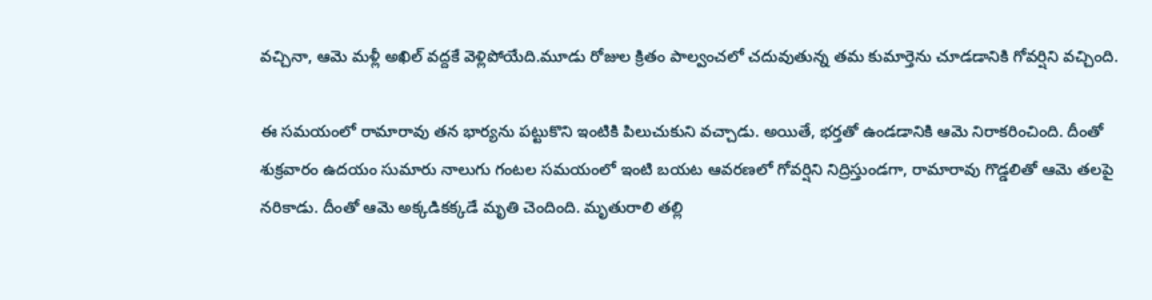వచ్చినా, ఆమె మళ్లీ అఖిల్ వద్దకే వెళ్లిపోయేది.మూడు రోజుల క్రితం పాల్వంచలో చదువుతున్న తమ కుమార్తెను చూడడానికి గోవర్షిని వచ్చింది.

ఈ సమయంలో రామారావు తన భార్యను పట్టుకొని ఇంటికి పిలుచుకుని వచ్చాడు. అయితే, భర్తతో ఉండడానికి ఆమె నిరాకరించింది. దీంతో శుక్రవారం ఉదయం సుమారు నాలుగు గంటల సమయంలో ఇంటి బయట ఆవరణలో గోవర్షిని నిద్రిస్తుండగా, రామారావు గొడ్డలితో ఆమె తలపై నరికాడు. దీంతో ఆమె అక్కడికక్కడే మృతి చెందింది. మృతురాలి తల్లి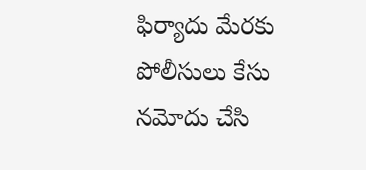ఫిర్యాదు మేరకు పోలీసులు కేసు నమోదు చేసి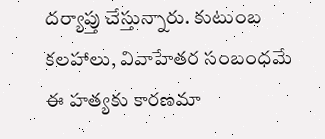దర్యాప్తు చేస్తున్నారు. కుటుంబ కలహాలు, వివాహేతర సంబంధమే ఈ హత్యకు కారణమా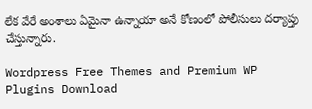లేక వేరే అంశాలు ఏమైనా ఉన్నాయా అనే కోణంలో పోలీసులు దర్యాప్తు చేస్తున్నారు.

Wordpress Free Themes and Premium WP Plugins Download